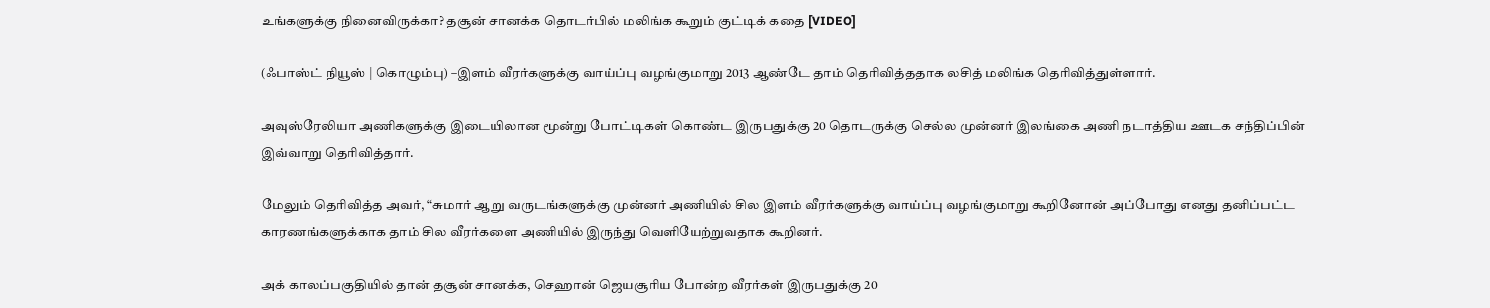உங்களுக்கு நினைவிருக்கா? தசூன் சானக்க தொடர்பில் மலிங்க கூறும் குட்டிக் கதை [VIDEO]

(ஃபாஸ்ட் நியூஸ் | கொழும்பு) –இளம் வீரர்களுக்கு வாய்ப்பு வழங்குமாறு 2013 ஆண்டே தாம் தெரிவித்ததாக லசித் மலிங்க தெரிவித்துள்ளார்.

அவுஸ்ரேலியா அணிகளுக்கு இடையிலான மூன்று போட்டிகள் கொண்ட இருபதுக்கு 20 தொடருக்கு செல்ல முன்னர் இலங்கை அணி நடாத்திய ஊடக சந்திப்பின் இவ்வாறு தெரிவித்தார்.

மேலும் தெரிவித்த அவர், “சுமார் ஆறு வருடங்களுக்கு முன்னர் அணியில் சில இளம் வீரர்களுக்கு வாய்ப்பு வழங்குமாறு கூறினோன் அப்போது எனது தனிப்பட்ட காரணங்களுக்காக தாம் சில வீரர்களை அணியில் இருந்து வெளியேற்றுவதாக கூறினர்.

அக் காலப்பகுதியில் தான் தசூன் சானக்க, செஹான் ஜெயசூரிய போன்ற வீரர்கள் இருபதுக்கு 20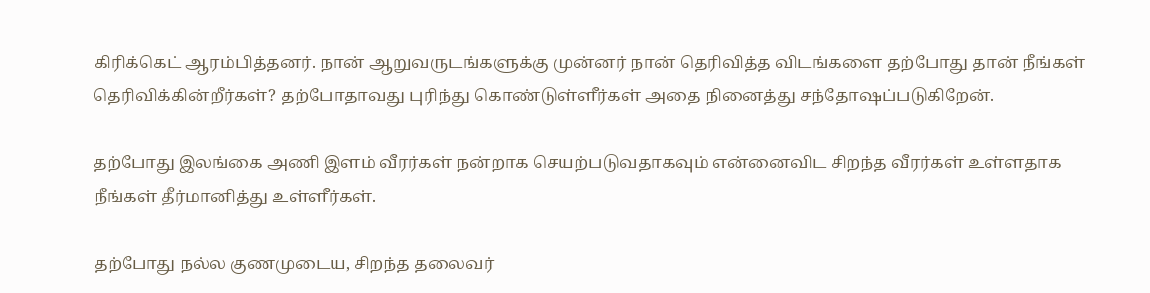கிரிக்கெட் ஆரம்பித்தனர். நான் ஆறுவருடங்களுக்கு முன்னர் நான் தெரிவித்த விடங்களை தற்போது தான் நீங்கள் தெரிவிக்கின்றீர்கள்? தற்போதாவது புரிந்து கொண்டுள்ளீர்கள் அதை நினைத்து சந்தோஷப்படுகிறேன்.

தற்போது இலங்கை அணி இளம் வீரர்கள் நன்றாக செயற்படுவதாகவும் என்னைவிட சிறந்த வீரர்கள் உள்ளதாக நீங்கள் தீர்மானித்து உள்ளீர்கள்.

தற்போது நல்ல குணமுடைய, சிறந்த தலைவர்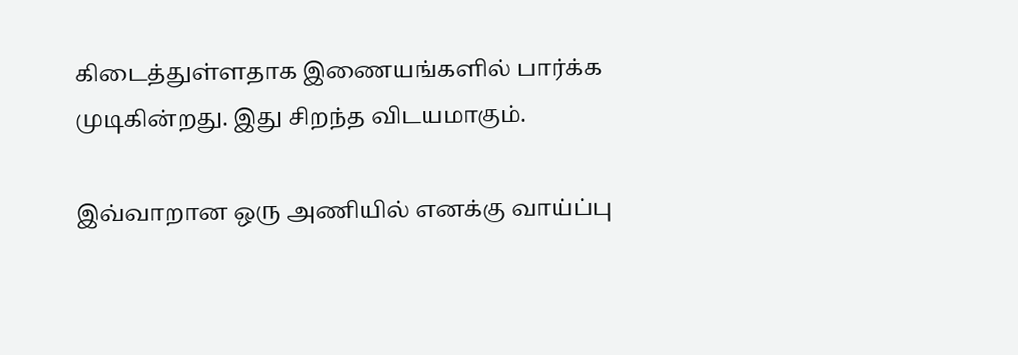கிடைத்துள்ளதாக இணையங்களில் பார்க்க முடிகின்றது. இது சிறந்த விடயமாகும்.

இவ்வாறான ஒரு அணியில் எனக்கு வாய்ப்பு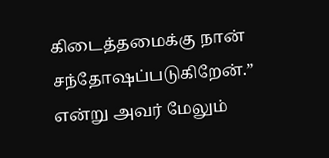கிடைத்தமைக்கு நான் சந்தோஷப்படுகிறேன்.” என்று அவர் மேலும்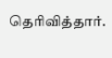தெரிவித்தார்.